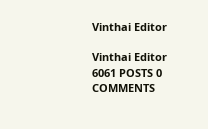Vinthai Editor

Vinthai Editor
6061 POSTS 0 COMMENTS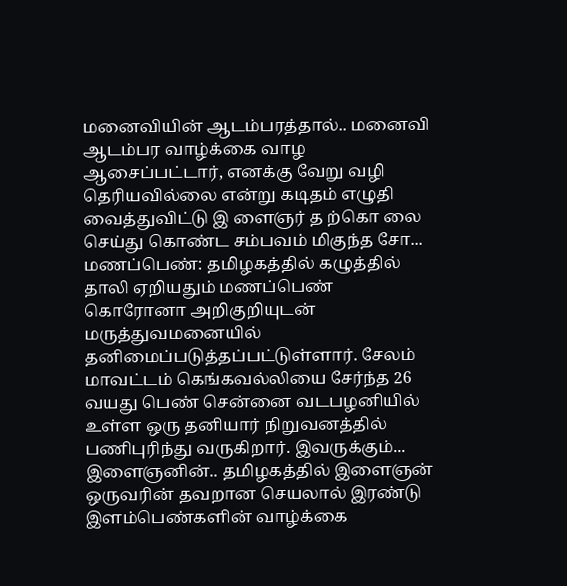மனைவியின் ஆடம்பரத்தால்.. மனைவி ஆடம்பர வாழ்க்கை வாழ ஆசைப்பட்டார், எனக்கு வேறு வழி தெரியவில்லை என்று கடிதம் எழுதி வைத்துவிட்டு இ ளைஞர் த ற்கொ லை செய்து கொண்ட சம்பவம் மிகுந்த சோ...
மணப்பெண்: தமிழகத்தில் கழுத்தில் தாலி ஏறியதும் மணப்பெண் கொரோனா அறிகுறியுடன் மருத்துவமனையில் தனிமைப்படுத்தப்பட்டுள்ளார். சேலம் மாவட்டம் கெங்கவல்லியை சேர்ந்த 26 வயது பெண் சென்னை வடபழனியில் உள்ள ஒரு தனியார் நிறுவனத்தில் பணிபுரிந்து வருகிறார். இவருக்கும்...
இளைஞனின்.. தமிழகத்தில் இளைஞன் ஒருவரின் தவறான செயலால் இரண்டு இளம்பெண்களின் வாழ்க்கை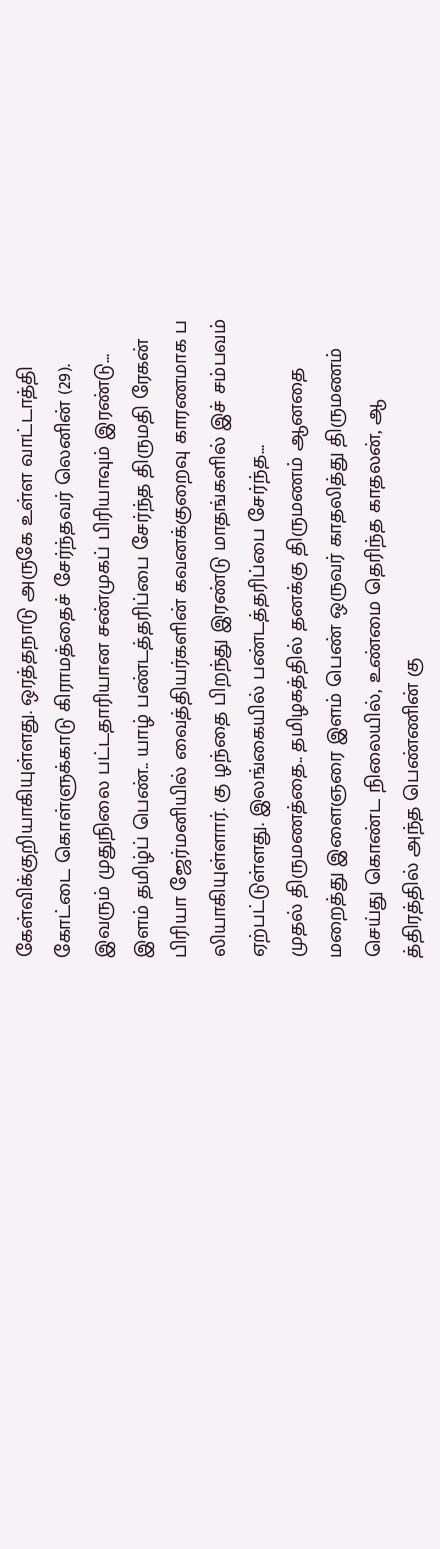கேள்விக்குறியாகியுள்ளது. ஒரத்தநாடு அருகே உள்ள வாட்டாத்தி கோட்டை கொள்ளுக்காடு கிராமத்தைச் சேர்ந்தவர் லெனின் (29). இவரும் முதுநிலை பட்டதாரியான சண்முகப் பிரியாவும் இரண்டு...
இளம் தமிழ்ப் பெண்.. யாழ் பண்டத்தரிப்பை சேர்ந்த திருமதி ரேகன் பிரியா ஜேர்மனியில் வைத்தியர்களின் கவனக்குறைவு காரணமாக ப லியாகியுள்ளார். கு ழந்தை பிறந்து இரண்டு மாதங்களில் இச் சம்பவம் ஏற்பட்டுள்ளது. இலங்கையில் பண்டத்தரிப்பை சேர்ந்த...
முதல் திருமணத்தை.. தமிழகத்தில் தனக்கு திருமணம் ஆனதை மறைத்து இளைஞரை இளம் பெண் ஒருவர் காதலித்து திருமணம் செய்து கொண்ட நிலையில், உண்மை தெரிந்த காதலன், ஆ த்திரத்தில் அந்த பெண்ணின் கு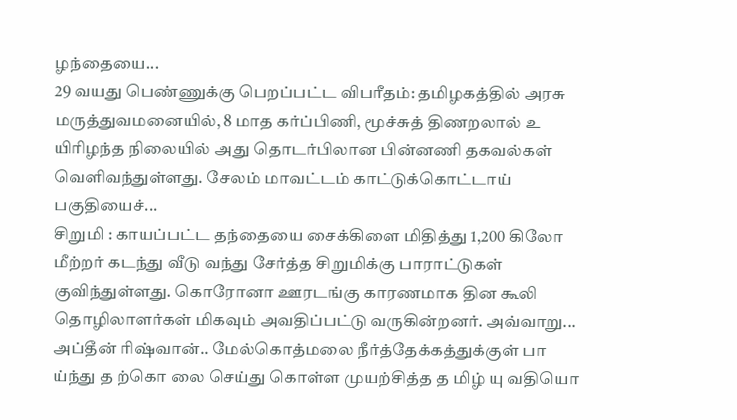ழந்தையை...
29 வயது பெண்ணுக்கு பெறப்பட்ட விபரீதம்: தமிழகத்தில் அரசு மருத்துவமனையில், 8 மாத கர்ப்பிணி, மூச்சுத் திணறலால் உ யிரிழந்த நிலையில் அது தொடர்பிலான பின்னணி தகவல்கள் வெளிவந்துள்ளது. சேலம் மாவட்டம் காட்டுக்கொட்டாய் பகுதியைச்...
சிறுமி : காயப்பட்ட தந்தையை சைக்கிளை மிதித்து 1,200 கிலோ மீற்றர் கடந்து வீடு வந்து சேர்த்த சிறுமிக்கு பாராட்டுகள் குவிந்துள்ளது. கொரோனா ஊரடங்கு காரணமாக தின கூலி தொழிலாளர்கள் மிகவும் அவதிப்பட்டு வருகின்றனர். அவ்வாறு...
அப்தீன் ரிஷ்வான்.. மேல்கொத்மலை நீர்த்தேக்கத்துக்குள் பா ய்ந்து த ற்கொ லை செய்து கொள்ள முயற்சித்த த மிழ் யு வதியொ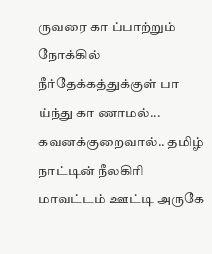ருவரை கா ப்பாற்றும் நோக்கில் நீர்தேக்கத்துக்குள் பா ய்ந்து கா ணாமல்...
கவனக்குறைவால்.. தமிழ் நாட்டின் நீலகிரி மாவட்டம் ஊட்டி அருகே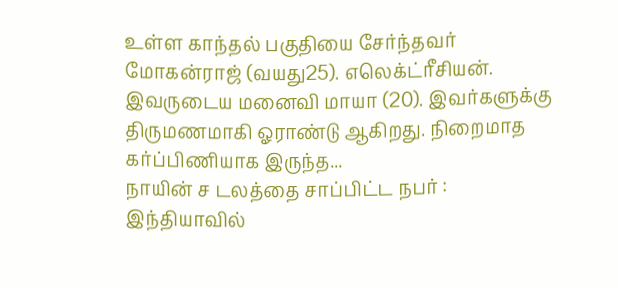உள்ள காந்தல் பகுதியை சேர்ந்தவர் மோகன்ராஜ் (வயது25). எலெக்ட்ரீசியன். இவருடைய மனைவி மாயா (20). இவர்களுக்கு திருமணமாகி ஓராண்டு ஆகிறது. நிறைமாத கர்ப்பிணியாக இருந்த...
நாயின் ச டலத்தை சாப்பிட்ட நபர் : இந்தியாவில்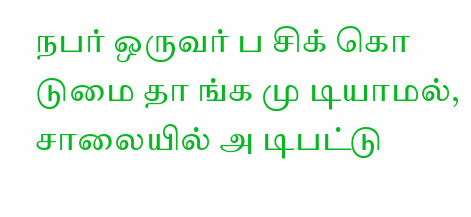நபர் ஒருவர் ப சிக் கொ டுமை தா ங்க மு டியாமல், சாலையில் அ டிபட்டு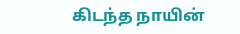கிடந்த நாயின்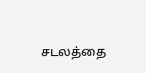சடலத்தை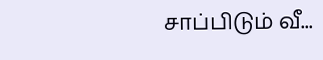சாப்பிடும் வீ...